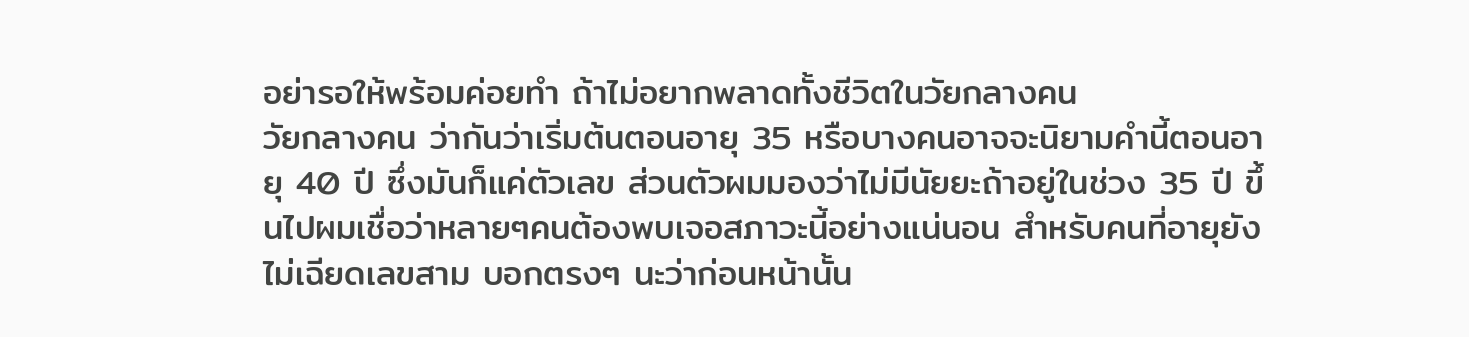อย่ารอให้พร้อมค่อยทำ ถ้าไม่อยากพลาดทั้งชีวิตในวัยกลางคน
วัยกลางคน ว่ากันว่าเริ่มต้นตอนอายุ 35 หรือบางคนอาจจะนิยามคำนี้ตอนอายุ 40 ปี ซึ่งมันก็แค่ตัวเลข ส่วนตัวผมมองว่าไม่มีนัยยะถ้าอยู่ในช่วง 35 ปี ขึ้นไปผมเชื่อว่าหลายๆคนต้องพบเจอสภาวะนี้อย่างแน่นอน สำหรับคนที่อายุยังไม่เฉียดเลขสาม บอกตรงๆ นะว่าก่อนหน้านั้น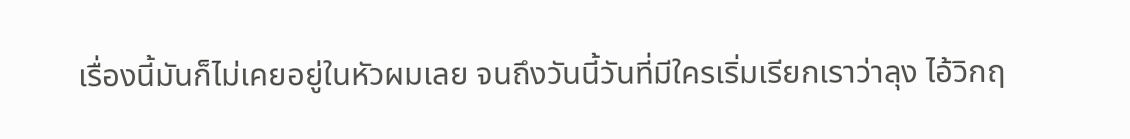เรื่องนี้มันก็ไม่เคยอยู่ในหัวผมเลย จนถึงวันนี้วันที่มีใครเริ่มเรียกเราว่าลุง ไอ้วิกฤ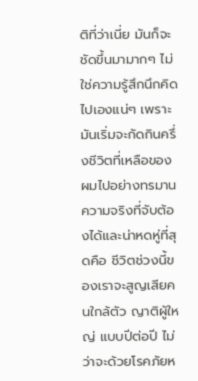ติที่ว่าเนี่ย มันก็จะชัดขึ้นมามากๆ ไม่ใช่ความรู้สึกนึกคิดไปเองแน่ๆ เพราะมันเริ่มจะกัดกินครึ่งชีวิตที่เหลือของผมไปอย่างทรมาน
ความจริงที่จับต้องได้และน่าหดหู่ที่สุดคือ ชีวิตช่วงนี้ของเราจะสูญเสียคนใกล้ตัว ญาติผู้ใหญ่ แบบปีต่อปี ไม่ว่าจะด้วยโรคภัยห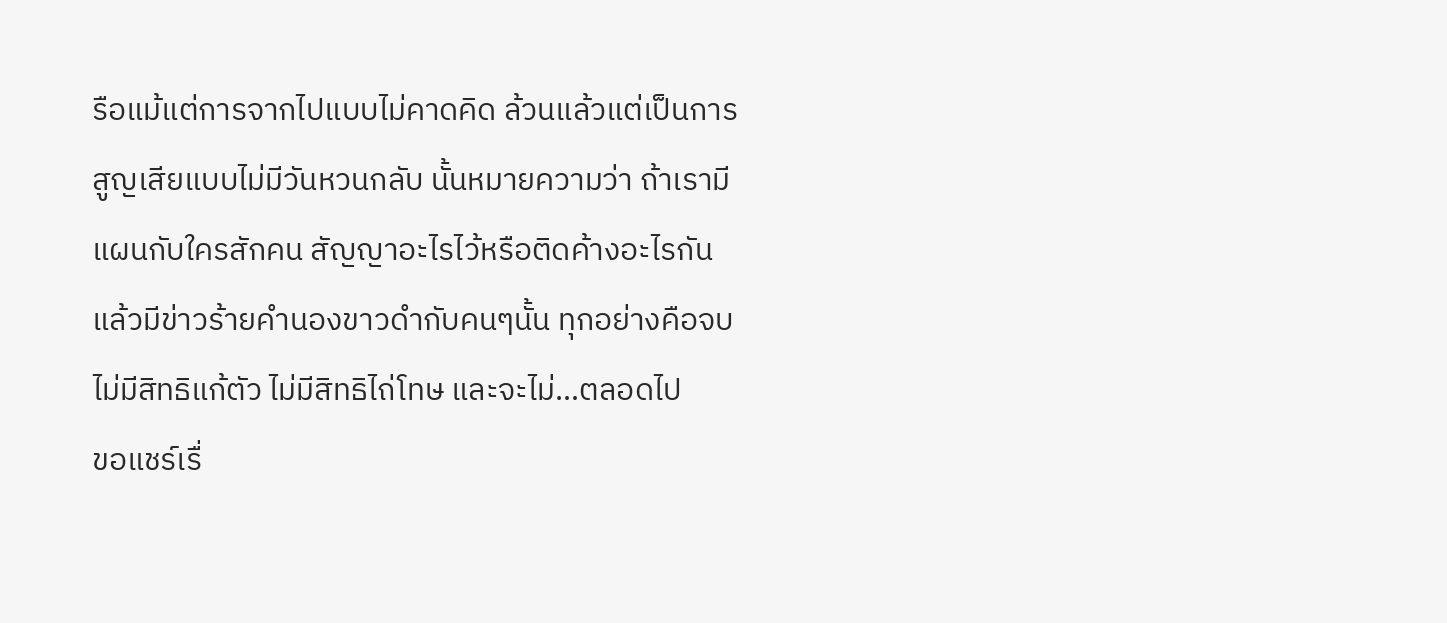รือแม้แต่การจากไปแบบไม่คาดคิด ล้วนแล้วแต่เป็นการสูญเสียแบบไม่มีวันหวนกลับ นั้นหมายความว่า ถ้าเรามีแผนกับใครสักคน สัญญาอะไรไว้หรือติดค้างอะไรกัน แล้วมีข่าวร้ายคำนองขาวดำกับคนๆนั้น ทุกอย่างคือจบ ไม่มีสิทธิแก้ตัว ไม่มีสิทธิไถ่โทษ และจะไม่…ตลอดไป
ขอแชร์เรื่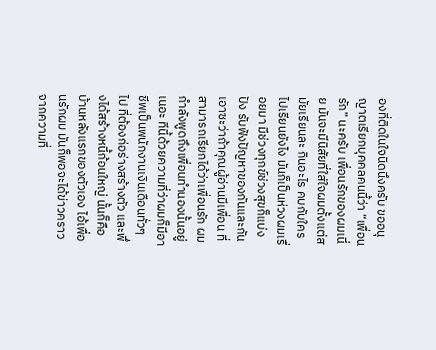องที่ติดในใจนิดนึงครับ ขออนุญาตเรียกบุคคลคนนี้ว่า “เพื่อนรัก” นะครับ เพื่อนรักของผมเนี่ย มันจะมีนิสัยที่ใส่ใจผมตั้งแต่สมัยเรียนละ กินอะไร คบกับใคร ไปเรียนยังไง มันก็เป็นห่วงผมเรื่อยมา มีช่วงทุกข์ช่วงสุขก็แบ่งปัง รับฟังปัญหาของกันและกัน เอาซะว่าถ้าคุณผู้อ่านมีเพื่อน ที่สามารถเรียกได้ว่าเพื่อนรัก ผมกำลังพูดถึงเพื่อนทำนองนั้นอยู่เนอะ ทีนี้ด้วยความที่ว่าผมก็มีอาชีพเป็นพนักงานเงินเดือนทั่วๆไป ที่ต้องก่อร่างสร้างตัว และพึ่งได้สร้างหนี้ก้อนใหญ่ นั้นก็คือบ้านหลังแรกของตัวเอง ไอ้เพื่อนรักผม มันก็พอจะได้ข่าวคราวจากความที่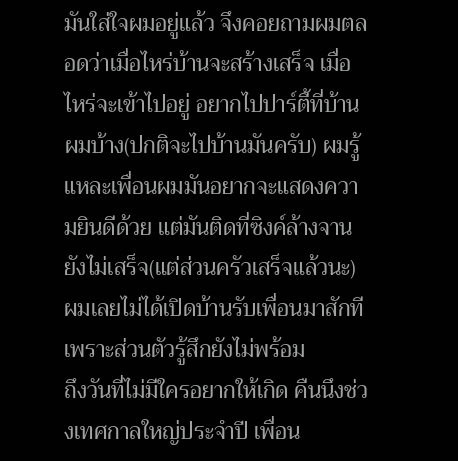มันใส่ใจผมอยู่แล้ว จึงคอยถามผมตลอดว่าเมื่อไหร่บ้านจะสร้างเสร็จ เมื่อไหร่จะเข้าไปอยู่ อยากไปปาร์ตี้ที่บ้านผมบ้าง(ปกติจะไปบ้านมันครับ) ผมรู้แหละเพื่อนผมมันอยากจะแสดงความยินดีด้วย แต่มันติดที่ซิงค์ล้างจานยังไม่เสร็จ(แต่ส่วนครัวเสร็จแล้วนะ) ผมเลยไม่ได้เปิดบ้านรับเพื่อนมาสักที เพราะส่วนตัวรู้สึกยังไม่พร้อม
ถึงวันที่ไม่มีใครอยากให้เกิด คืนนึงช่วงเทศกาลใหญ่ประจำปี เพื่อน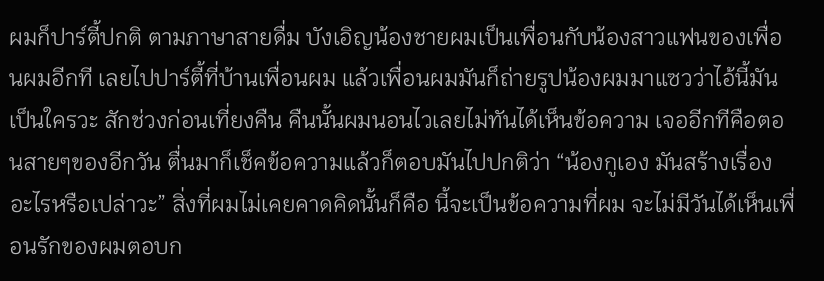ผมก็ปาร์ตี้ปกติ ตามภาษาสายดื่ม บังเอิญน้องชายผมเป็นเพื่อนกับน้องสาวแฟนของเพื่อนผมอีกที เลยไปปาร์ตี้ที่บ้านเพื่อนผม แล้วเพื่อนผมมันก็ถ่ายรูปน้องผมมาแซวว่าไอ้นี้มันเป็นใครวะ สักช่วงก่อนเที่ยงคืน คืนนั้นผมนอนไวเลยไม่ทันได้เห็นข้อความ เจออีกทีคือตอนสายๆของอีกวัน ตื่นมาก็เช็คข้อความแล้วก็ตอบมันไปปกติว่า “น้องกูเอง มันสร้างเรื่องอะไรหรือเปล่าวะ” สิ่งที่ผมไม่เคยคาดคิดนั้นก็คือ นี้จะเป็นข้อความที่ผม จะไม่มีวันได้เห็นเพื่อนรักของผมตอบก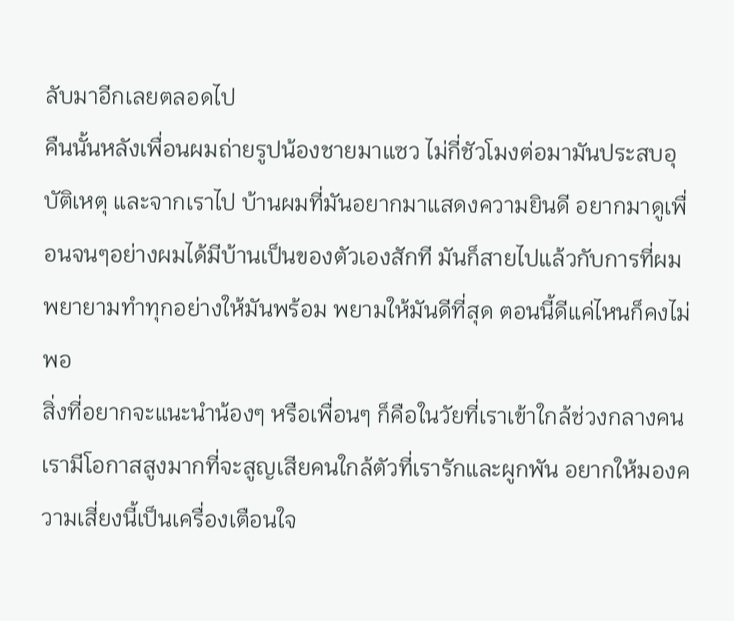ลับมาอีกเลยตลอดไป
คืนนั้นหลังเพื่อนผมถ่ายรูปน้องชายมาแซว ไม่กี่ชัวโมงต่อมามันประสบอุบัติเหตุ และจากเราไป บ้านผมที่มันอยากมาแสดงความยินดี อยากมาดูเพื่อนจนๆอย่างผมได้มีบ้านเป็นของตัวเองสักที มันก็สายไปแล้วกับการที่ผมพยายามทำทุกอย่างให้มันพร้อม พยามให้มันดีที่สุด ตอนนี้ดีแค่ไหนก็คงไม่พอ
สิ่งที่อยากจะแนะนำน้องๆ หรือเพื่อนๆ ก็คือในวัยที่เราเข้าใกล้ช่วงกลางคน เรามีโอกาสสูงมากที่จะสูญเสียคนใกล้ตัวที่เรารักและผูกพัน อยากให้มองความเสี่ยงนี้เป็นเครื่องเตือนใจ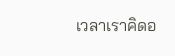เวลาเราคิดอ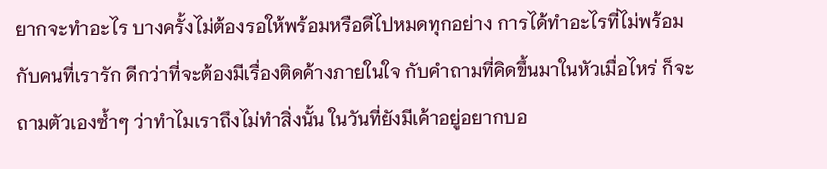ยากจะทำอะไร บางครั้งไม่ต้องรอให้พร้อมหรือดีไปหมดทุกอย่าง การได้ทำอะไรที่ไม่พร้อมกับคนที่เรารัก ดีกว่าที่จะต้องมีเรื่องติดค้างภายในใจ กับคำถามที่คิดขึ้นมาในหัวเมื่อไหร่ ก็จะถามตัวเองซ้ำๆ ว่าทำไมเราถึงไม่ทำสิ่งนั้น ในวันที่ยังมีเค้าอยู่อยากบอ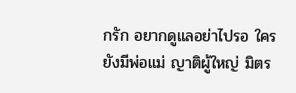กรัก อยากดูแลอย่าไปรอ ใครยังมีพ่อแม่ ญาติผู้ใหญ่ มิตร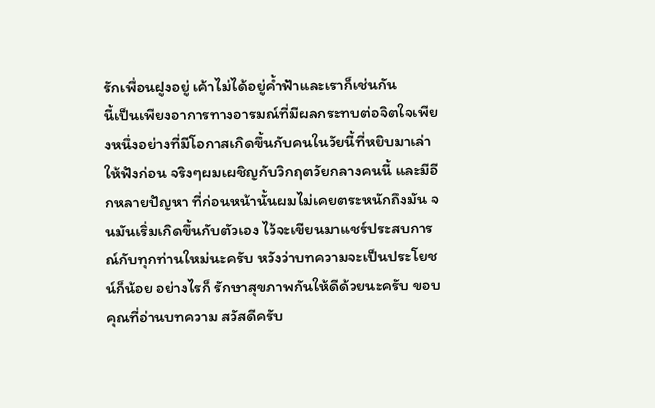รักเพื่อนฝูงอยู่ เค้าไม่ได้อยู่ค้ำฟ้าและเราก็เช่นกัน
นี้เป็นเพียงอาการทางอารมณ์ที่มีผลกระทบต่อจิตใจเพียงหนึ่งอย่างที่มีโอกาสเกิดขึ้นกับคนในวัยนี้ที่หยิบมาเล่าให้ฟังก่อน จริงๆผมเผชิญกับวิกฤตวัยกลางคนนี้ และมีอีกหลายปัญหา ที่ก่อนหน้านั้นผมไม่เคยตระหนักถึงมัน จนมันเริ่มเกิดขึ้นกับตัวเอง ไว้จะเขียนมาแชร์ประสบการณ์กับทุกท่านใหม่นะครับ หวังว่าบทความจะเป็นประโยชน์ก็น้อย อย่างไรก็ รักษาสุขภาพกันให้ดีด้วยนะครับ ขอบคุณที่อ่านบทความ สวัสดีครับ